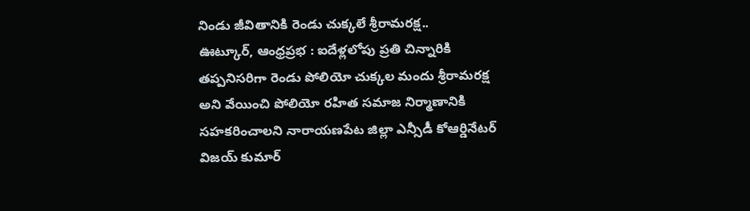నిండు జీవితానికి రెండు చుక్కలే శ్రీరామరక్ష..
ఊట్కూర్, ఆంధ్రప్రభ : ఐదేళ్లలోపు ప్రతి చిన్నారికి తప్పనిసరిగా రెండు పోలియో చుక్కల మందు శ్రీరామరక్ష అని వేయించి పోలియో రహిత సమాజ నిర్మాణానికి సహకరించాలని నారాయణపేట జిల్లా ఎన్సీడీ కోఆర్డినేటర్ విజయ్ కుమార్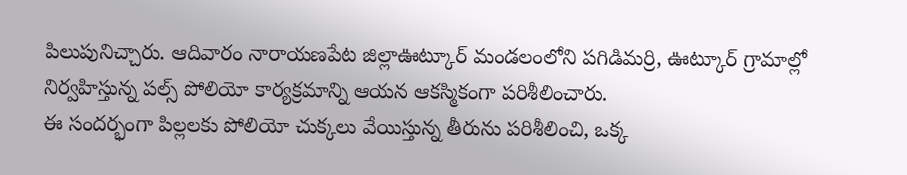పిలుపునిచ్చారు. ఆదివారం నారాయణపేట జిల్లాఊట్కూర్ మండలంలోని పగిడిమర్రి, ఊట్కూర్ గ్రామాల్లో నిర్వహిస్తున్న పల్స్ పోలియో కార్యక్రమాన్ని ఆయన ఆకస్మికంగా పరిశీలించారు.
ఈ సందర్భంగా పిల్లలకు పోలియో చుక్కలు వేయిస్తున్న తీరును పరిశీలించి, ఒక్క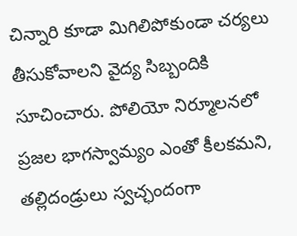చిన్నారి కూడా మిగిలిపోకుండా చర్యలు తీసుకోవాలని వైద్య సిబ్బందికి సూచించారు. పోలియో నిర్మూలనలో ప్రజల భాగస్వామ్యం ఎంతో కీలకమని, తల్లిదండ్రులు స్వచ్ఛందంగా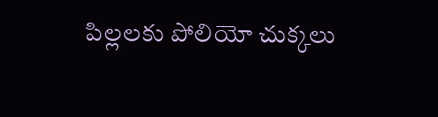పిల్లలకు పోలియో చుక్కలు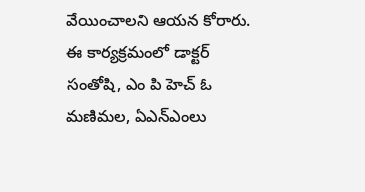వేయించాలని ఆయన కోరారు. ఈ కార్యక్రమంలో డాక్టర్ సంతోషి, ఎం పి హెచ్ ఓ మణిమల, ఏఎన్ఎంలు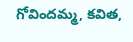గోవిందమ్మ, కవిత,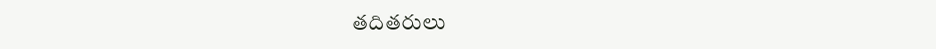తదితరులు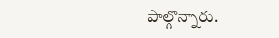పాల్గొన్నారు.